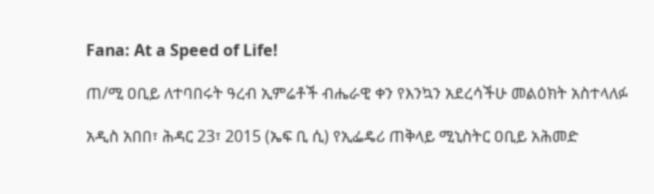Fana: At a Speed of Life!

ጠ/ሚ ዐቢይ ለተባበሩት ዓረብ ኢምሬቶች ብሔራዊ ቀን የእንኳን አደረሳችሁ መልዕክት አስተላለፉ

አዲስ አበበ፣ ሕዳር 23፣ 2015 (ኤፍ ቢ ሲ) የኢፌዴሪ ጠቅላይ ሚኒስትር ዐቢይ አሕመድ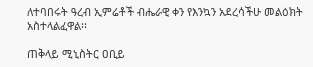ለተባበሩት ዓረብ ኢምሬቶች ብሔራዊ ቀን የእንኳን አደረሳችሁ መልዕክት አስተላልፈዋል፡፡

ጠቅላይ ሚኒስትር ዐቢይ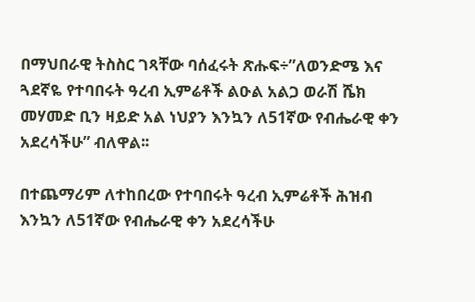በማህበራዊ ትስስር ገጻቸው ባሰፈሩት ጽሑፍ÷”ለወንድሜ እና ጓደኛዬ የተባበሩት ዓረብ ኢምሬቶች ልዑል አልጋ ወራሽ ሼክ መሃመድ ቢን ዛይድ አል ነህያን እንኳን ለ51ኛው የብሔራዊ ቀን አደረሳችሁ” ብለዋል፡፡

በተጨማሪም ለተከበረው የተባበሩት ዓረብ ኢምሬቶች ሕዝብ እንኳን ለ51ኛው የብሔራዊ ቀን አደረሳችሁ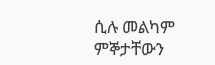ሲሉ መልካም ምኞታቸውን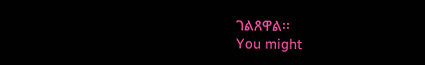ገልጸዋል፡፡
You might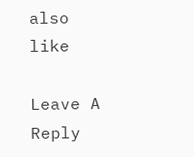also like

Leave A Reply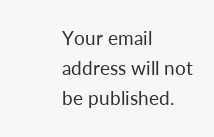Your email address will not be published.